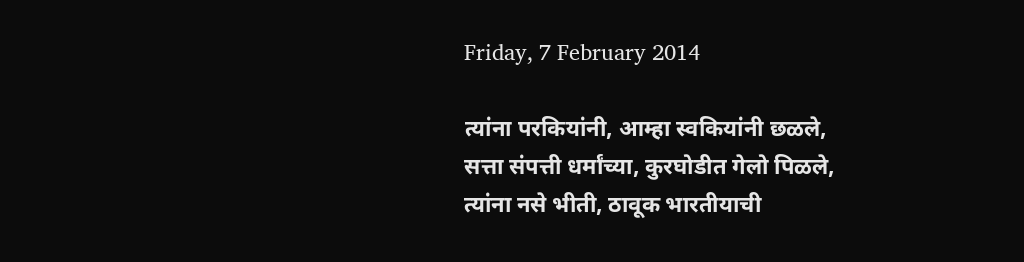Friday, 7 February 2014

त्यांना परकियांनी, आम्हा स्वकियांनी छळले,
सत्ता संपत्ती धर्मांच्या, कुरघोडीत गेलो पिळले,
त्यांना नसे भीती, ठावूक भारतीयाची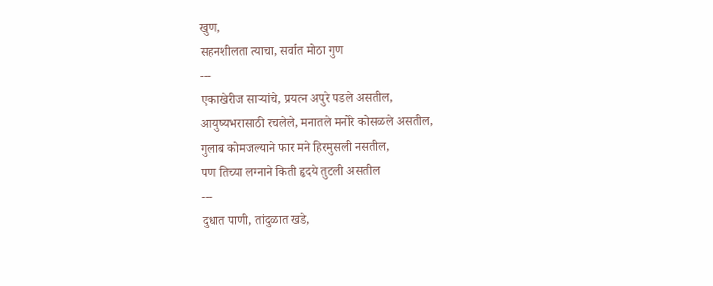खुण,
सहनशीलता त्याचा, सर्वात मोठा गुण
---
एकाखेरीज साऱ्यांचे, प्रयत्न अपुरे पडले असतील,
आयुष्यभरासाठी रचलेले, मनातले मनोरे कोसळले असतील,
गुलाब कोमजल्याने फार मने हिरमुसली नसतील,
पण तिच्या लग्नाने किती हृदये तुटली असतील
---
दुधात पाणी, तांदुळात खडे,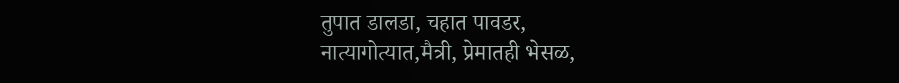तुपात डालडा, चहात पावडर,
नात्यागोत्यात,मैत्री, प्रेमातही भेसळ,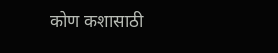कोण कशासाठी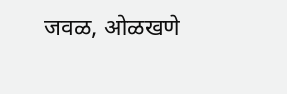जवळ, ओळखणे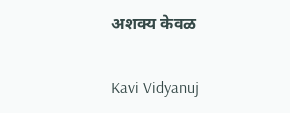अशक्य केवळ

Kavi Vidyanuj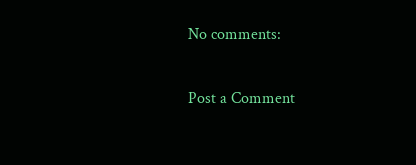No comments:

Post a Comment